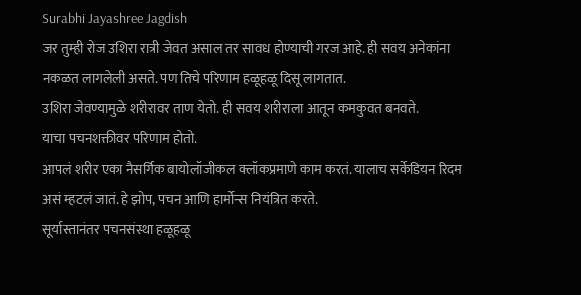Surabhi Jayashree Jagdish
जर तुम्ही रोज उशिरा रात्री जेवत असाल तर सावध होण्याची गरज आहे. ही सवय अनेकांना नकळत लागलेली असते. पण तिचे परिणाम हळूहळू दिसू लागतात.
उशिरा जेवण्यामुळे शरीरावर ताण येतो. ही सवय शरीराला आतून कमकुवत बनवते.
याचा पचनशक्तीवर परिणाम होतो.
आपलं शरीर एका नैसर्गिक बायोलॉजीकल क्लॉकप्रमाणे काम करतं. यालाच सर्केडियन रिदम असं म्हटलं जातं. हे झोप, पचन आणि हार्मोन्स नियंत्रित करते.
सूर्यास्तानंतर पचनसंस्था हळूहळू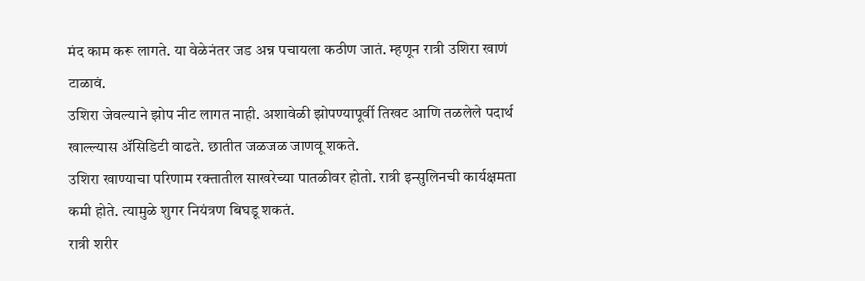मंद काम करू लागते. या वेळेनंतर जड अन्न पचायला कठीण जातं. म्हणून रात्री उशिरा खाणं टाळावं.
उशिरा जेवल्याने झोप नीट लागत नाही. अशावेळी झोपण्यापूर्वी तिखट आणि तळलेले पदार्थ खाल्ल्यास ॲसिडिटी वाढते. छातीत जळजळ जाणवू शकते.
उशिरा खाण्याचा परिणाम रक्तातील साखरेच्या पातळीवर होतो. रात्री इन्सुलिनची कार्यक्षमता कमी होते. त्यामुळे शुगर नियंत्रण बिघडू शकतं.
रात्री शरीर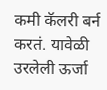कमी कॅलरी बर्न करतं. यावेळी उरलेली ऊर्जा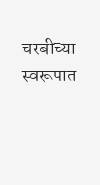चरबीच्या स्वरूपात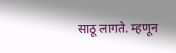साठू लागते. म्हणून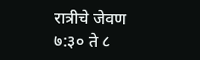रात्रीचे जेवण ७:३० ते ८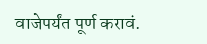वाजेपर्यंत पूर्ण करावं.